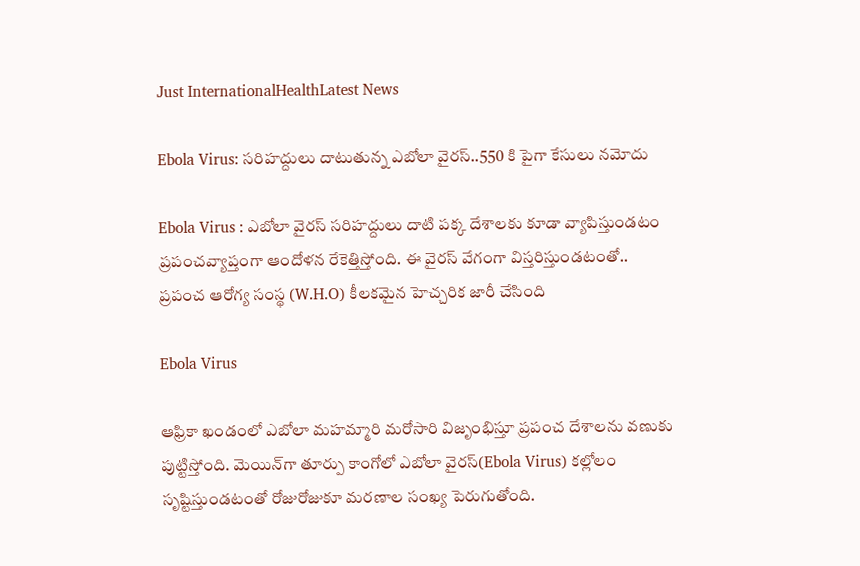Just InternationalHealthLatest News

Ebola Virus: సరిహద్దులు దాటుతున్న ఎబోలా వైరస్..550 కి పైగా కేసులు నమోదు

Ebola Virus : ఎబోలా వైరస్ సరిహద్దులు దాటి పక్క దేశాలకు కూడా వ్యాపిస్తుండటం ప్రపంచవ్యాప్తంగా ఆందోళన రేకెత్తిస్తోంది. ఈ వైరస్ వేగంగా విస్తరిస్తుండటంతో.. ప్రపంచ ఆరోగ్య సంస్థ (W.H.O) కీలకమైన హెచ్చరిక జారీ చేసింది

Ebola Virus

ఆఫ్రికా ఖండంలో ఎబోలా మహమ్మారి మరోసారి విజృంభిస్తూ ప్రపంచ దేశాలను వణుకు పుట్టిస్తోంది. మెయిన్‌గా తూర్పు కాంగోలో ఎబోలా వైరస్(Ebola Virus) కల్లోలం సృష్టిస్తుండటంతో రోజురోజుకూ మరణాల సంఖ్య పెరుగుతోంది.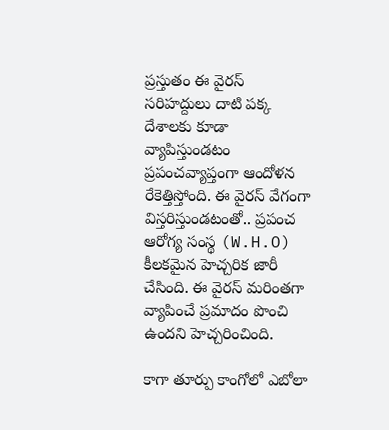ప్రస్తుతం ఈ వైరస్ సరిహద్దులు దాటి పక్క దేశాలకు కూడా వ్యాపిస్తుండటం ప్రపంచవ్యాప్తంగా ఆందోళన రేకెత్తిస్తోంది. ఈ వైరస్ వేగంగా విస్తరిస్తుండటంతో.. ప్రపంచ ఆరోగ్య సంస్థ (W.H.O) కీలకమైన హెచ్చరిక జారీ చేసింది. ఈ వైరస్ మరింతగా వ్యాపించే ప్రమాదం పొంచి ఉందని హెచ్చరించింది.

కాగా తూర్పు కాంగోలో ఎబోలా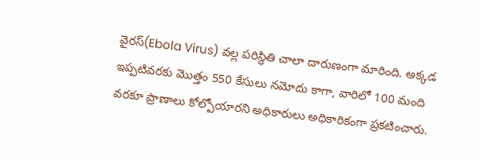వైరస్‌(Ebola Virus) వల్ల పరిస్థితి చాలా దారుణంగా మారింది. అక్కడ ఇప్పటివరకు మొత్తం 550 కేసులు నమోదు కాగా, వారిలో 100 మంది వరకూ ప్రాణాలు కోల్పోయారని అధికారులు అధికారికంగా ప్రకటించారు.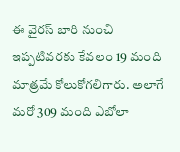ఈ వైరస్ బారి నుంచి ఇప్పటివరకు కేవలం 19 మంది మాత్రమే కోలుకోగలిగారు. అలాగే మరో 309 మంది ఎబోలా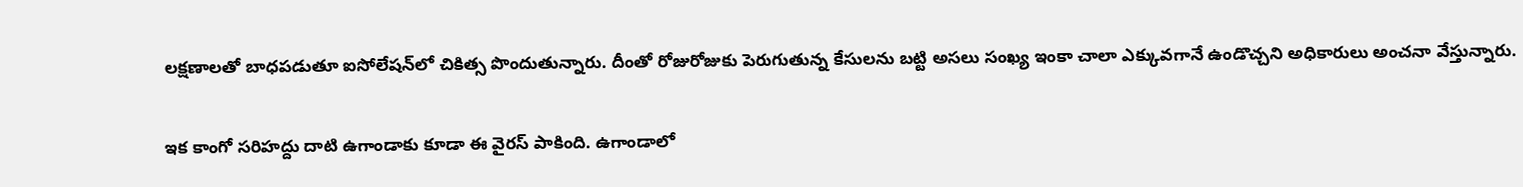లక్షణాలతో బాధపడుతూ ఐసోలేషన్‌లో చికిత్స పొందుతున్నారు. దీంతో రోజురోజుకు పెరుగుతున్న కేసులను బట్టి అసలు సంఖ్య ఇంకా చాలా ఎక్కువగానే ఉండొచ్చని అధికారులు అంచనా వేస్తున్నారు.

ఇక కాంగో సరిహద్దు దాటి ఉగాండాకు కూడా ఈ వైరస్ పాకింది. ఉగాండాలో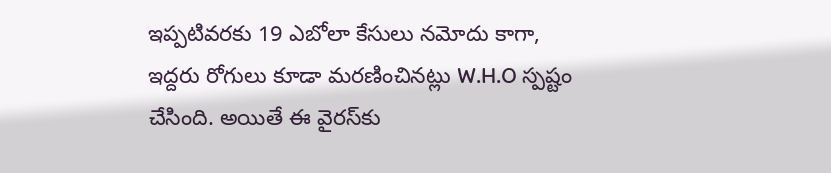ఇప్పటివరకు 19 ఎబోలా కేసులు నమోదు కాగా, ఇద్దరు రోగులు కూడా మరణించినట్లు W.H.O స్పష్టం చేసింది. అయితే ఈ వైరస్‌కు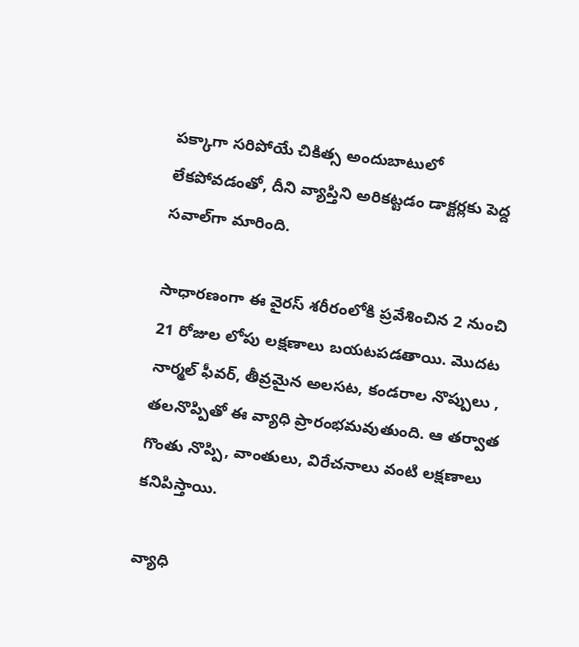పక్కాగా సరిపోయే చికిత్స అందుబాటులో లేకపోవడంతో, దీని వ్యాప్తిని అరికట్టడం డాక్టర్లకు పెద్ద సవాల్‌గా మారింది.

సాధారణంగా ఈ వైరస్ శరీరంలోకి ప్రవేశించిన 2 నుంచి 21 రోజుల లోపు లక్షణాలు బయటపడతాయి. మొదట నార్మల్ ఫీవర్, తీవ్రమైన అలసట, కండరాల నొప్పులు , తలనొప్పితో ఈ వ్యాధి ప్రారంభమవుతుంది. ఆ తర్వాత గొంతు నొప్పి, వాంతులు, విరేచనాలు వంటి లక్షణాలు కనిపిస్తాయి.

వ్యాధి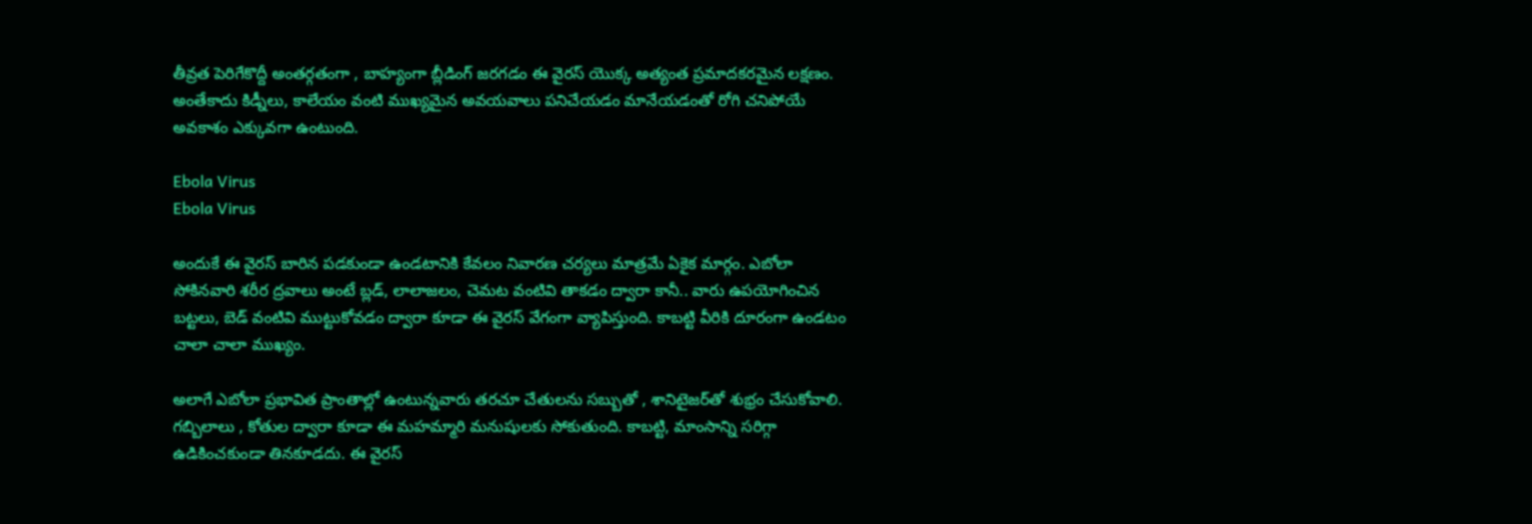తీవ్రత పెరిగేకొద్దీ అంతర్గతంగా , బాహ్యంగా బ్లీడింగ్ జరగడం ఈ వైరస్ యొక్క అత్యంత ప్రమాదకరమైన లక్షణం. అంతేకాదు కిడ్నీలు, కాలేయం వంటి ముఖ్యమైన అవయవాలు పనిచేయడం మానేయడంతో రోగి చనిపోయే అవకాశం ఎక్కువగా ఉంటుంది.

Ebola Virus
Ebola Virus

అందుకే ఈ వైరస్ బారిన పడకుండా ఉండటానికి కేవలం నివారణ చర్యలు మాత్రమే ఏకైక మార్గం. ఎబోలా సోకినవారి శరీర ద్రవాలు అంటే బ్లడ్, లాలాజలం, చెమట వంటివి తాకడం ద్వారా కానీ.. వారు ఉపయోగించిన బట్టలు, బెడ్ వంటివి ముట్టుకోవడం ద్వారా కూడా ఈ వైరస్ వేగంగా వ్యాపిస్తుంది. కాబట్టి వీరికి దూరంగా ఉండటం చాలా చాలా ముఖ్యం.

అలాగే ఎబోలా ప్రభావిత ప్రాంతాల్లో ఉంటున్నవారు తరచూ చేతులను సబ్బుతో , శానిటైజర్‌తో శుభ్రం చేసుకోవాలి. గబ్బిలాలు , కోతుల ద్వారా కూడా ఈ మహమ్మారి మనుషులకు సోకుతుంది. కాబట్టి, మాంసాన్ని సరిగ్గా ఉడికించకుండా తినకూడదు. ఈ వైరస్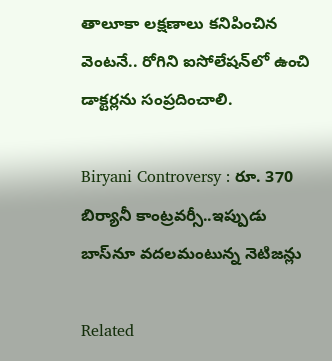తాలూకా లక్షణాలు కనిపించిన వెంటనే.. రోగిని ఐసోలేషన్‌లో ఉంచి డాక్టర్లను సంప్రదించాలి.

Biryani Controversy : రూ. 370 బిర్యానీ కాంట్రవర్సీ..ఇప్పుడు బాస్‌నూ వదలమంటున్న నెటిజన్లు

Related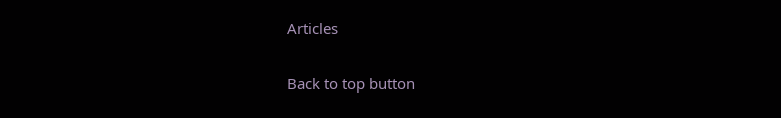Articles

Back to top button